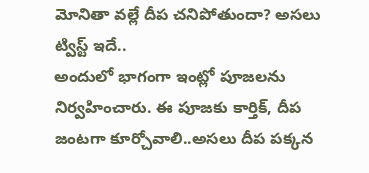మోనితా వల్లే దీప చనిపోతుందా? అసలు ట్విస్ట్ ఇదే..
అందులో భాగంగా ఇంట్లో పూజలను నిర్వహించారు. ఈ పూజకు కార్తిక్, దీప జంటగా కూర్చోవాలి..అసలు దీప పక్కన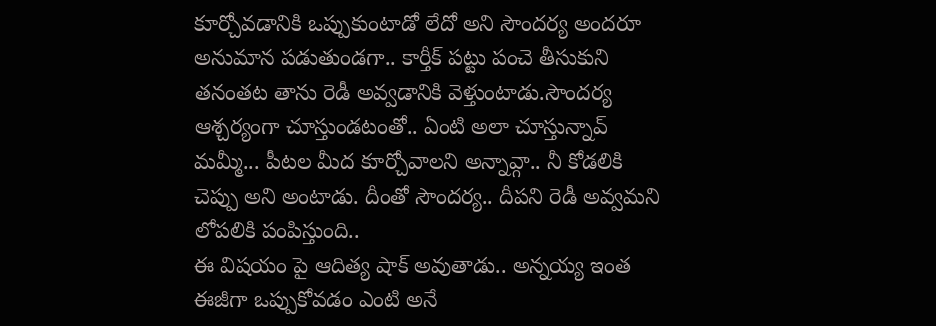కూర్చోవడానికి ఒప్పుకుంటాడో లేదో అని సౌందర్య అందరూ అనుమాన పడుతుండగా.. కార్తీక్ పట్టు పంచె తీసుకుని తనంతట తాను రెడీ అవ్వడానికి వెళ్తుంటాడు.సౌందర్య ఆశ్చర్యంగా చూస్తుండటంతో.. ఏంటి అలా చూస్తున్నావ్ మమ్మీ... పీటల మీద కూర్చోవాలని అన్నావ్గా.. నీ కోడలికి చెప్పు అని అంటాడు. దీంతో సౌందర్య.. దీపని రెడీ అవ్వమని లోపలికి పంపిస్తుంది..
ఈ విషయం పై ఆదిత్య షాక్ అవుతాడు.. అన్నయ్య ఇంత ఈజీగా ఒప్పుకోవడం ఎంటి అనే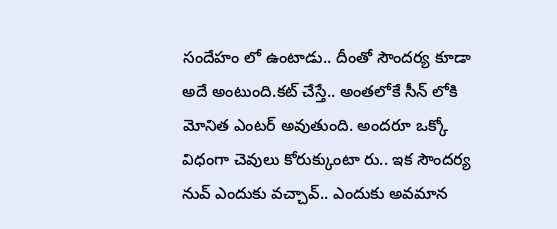సందేహం లో ఉంటాడు.. దీంతో సౌందర్య కూడా అదే అంటుంది.కట్ చేస్తే.. అంతలోకే సీన్ లోకి మోనిత ఎంటర్ అవుతుంది. అందరూ ఒక్కో విధంగా చెవులు కోరుక్కుంటా రు.. ఇక సౌందర్య నువ్ ఎందుకు వచ్చావ్.. ఎందుకు అవమాన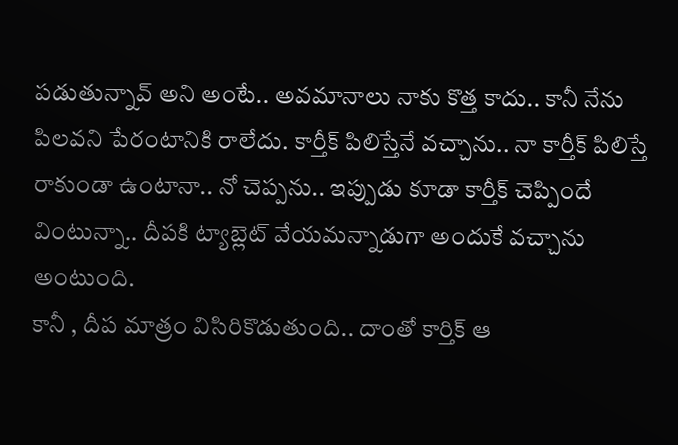పడుతున్నావ్ అని అంటే.. అవమానాలు నాకు కొత్త కాదు.. కానీ నేను పిలవని పేరంటానికి రాలేదు. కార్తీక్ పిలిస్తేనే వచ్చాను.. నా కార్తీక్ పిలిస్తే రాకుండా ఉంటానా.. నో చెప్పను.. ఇప్పుడు కూడా కార్తీక్ చెప్పిందే వింటున్నా.. దీపకి ట్యాబ్లెట్ వేయమన్నాడుగా అందుకే వచ్చాను అంటుంది.
కానీ , దీప మాత్రం విసిరికొడుతుంది.. దాంతో కార్తిక్ ఆ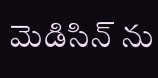మెడిసిన్ ను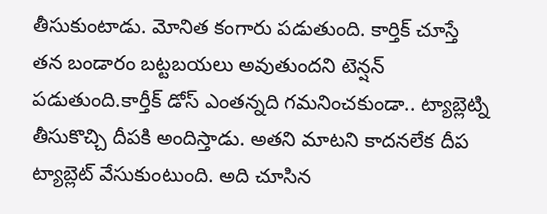తీసుకుంటాడు. మోనిత కంగారు పడుతుంది. కార్తిక్ చూస్తే తన బండారం బట్టబయలు అవుతుందని టెన్షన్ పడుతుంది.కార్తీక్ డోస్ ఎంతన్నది గమనించకుండా.. ట్యాబ్లెట్ని తీసుకొచ్చి దీపకి అందిస్తాడు. అతని మాటని కాదనలేక దీప ట్యాబ్లెట్ వేసుకుంటుంది. అది చూసిన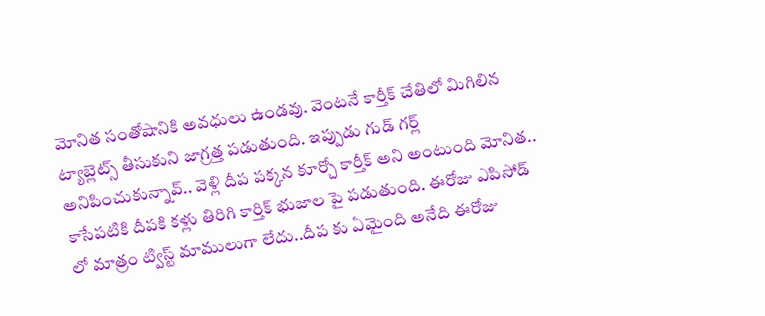మోనిత సంతోషానికి అవధులు ఉండవు. వెంటనే కార్తీక్ చేతిలో మిగిలిన ట్యాబ్లెట్స్ తీసుకుని జాగ్రత్త పడుతుంది. ఇప్పుడు గుడ్ గర్ల్ అనిపించుకున్నావ్.. వెళ్లి దీప పక్కన కూర్చో కార్తీక్ అని అంటుంది మోనిత.. కాసేపటికి దీపకి కళ్లు తిరిగి కార్తిక్ భుజాల పై పడుతుంది. ఈరోజు ఎపిసోడ్ లో మాత్రం ట్విస్ట్ మాములుగా లేదు..దీప కు ఏమైంది అనేది ఈరోజు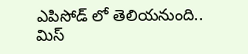ఎపిసోడ్ లో తెలియనుంది.. మిస్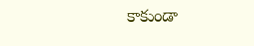కాకుండా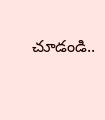చూడండి..